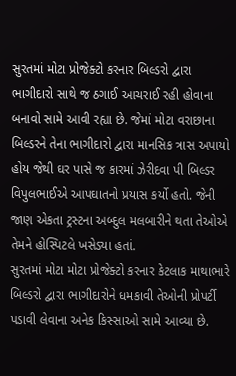સુરતમાં મોટા પ્રોજેક્ટો કરનાર બિલ્ડરો દ્વારા ભાગીદારો સાથે જ ઠગાઈ આચરાઈ રહી હોવાના બનાવો સામે આવી રહ્યા છે. જેમાં મોટા વરાછાના બિલ્ડરને તેના ભાગીદારો દ્વારા માનસિક ત્રાસ અપાયો હોય જેથી ઘર પાસે જ કારમાં ઝેરીદવા પી બિલ્ડર વિપુલભાઈએ આપઘાતનો પ્રયાસ કર્યો હતો. જેની જાણ એકતા ટ્રસ્ટના અબ્દુલ મલબારીને થતા તેઓએ તેમને હોસ્પિટલે ખસેડ્યા હતાં.
સુરતમાં મોટા મોટા પ્રોજેક્ટો કરનાર કેટલાક માથાભારે બિલ્ડરો દ્વારા ભાગીદારોને ધમકાવી તેઓની પ્રોપર્ટી પડાવી લેવાના અનેક કિસ્સાઓ સામે આવ્યા છે.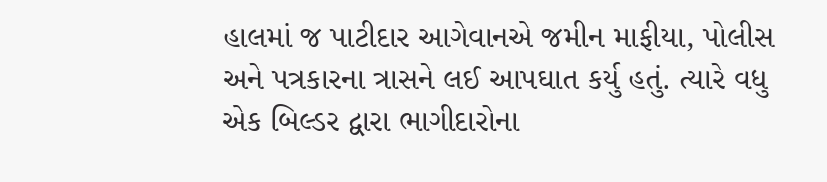હાલમાં જ પાટીદાર આગેવાનએ જમીન માફીયા, પોલીસ અને પત્રકારના ત્રાસને લઈ આપઘાત કર્યુ હતું. ત્યારે વધુ એક બિલ્ડર દ્વારા ભાગીદારોના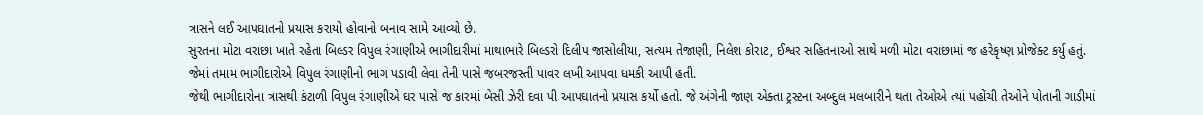ત્રાસને લઈ આપઘાતનો પ્રયાસ કરાયો હોવાનો બનાવ સામે આવ્યો છે.
સુરતના મોટા વરાછા ખાતે રહેતા બિલ્ડર વિપુલ રંગાણીએ ભાગીદારીમાં માથાભારે બિલ્ડરો દિલીપ જાસોલીયા, સત્યમ તેજાણી, નિલેશ કોરાટ, ઈશ્વર સહિતનાઓ સાથે મળી મોટા વરાછામાં જ હરેકૃષ્ણ પ્રોજેક્ટ કર્યુ હતું. જેમાં તમામ ભાગીદારોએ વિપુલ રંગાણીનો ભાગ પડાવી લેવા તેની પાસે જબરજસ્તી પાવર લખી આપવા ધમકી આપી હતી.
જેથી ભાગીદારોના ત્રાસથી કંટાળી વિપુલ રંગાણીએ ઘર પાસે જ કારમાં બેસી ઝેરી દવા પી આપઘાતનો પ્રયાસ કર્યો હતો. જે અંગેની જાણ એક્તા ટ્રસ્ટના અબ્દુલ મલબારીને થતા તેઓએ ત્યાં પહોંચી તેઓને પોતાની ગાડીમાં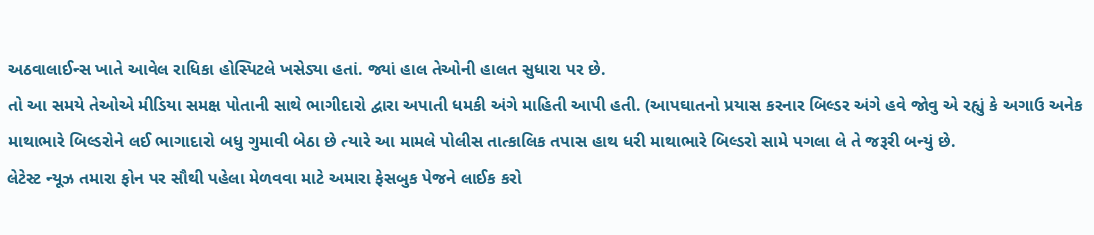અઠવાલાઈન્સ ખાતે આવેલ રાધિકા હોસ્પિટલે ખસેડ્યા હતાં. જ્યાં હાલ તેઓની હાલત સુધારા પર છે.
તો આ સમયે તેઓએ મીડિયા સમક્ષ પોતાની સાથે ભાગીદારો દ્વારા અપાતી ધમકી અંગે માહિતી આપી હતી. (આપઘાતનો પ્રયાસ કરનાર બિલ્ડર અંગે હવે જોવુ એ રહ્યું કે અગાઉ અનેક માથાભારે બિલ્ડરોને લઈ ભાગાદારો બધુ ગુમાવી બેઠા છે ત્યારે આ મામલે પોલીસ તાત્કાલિક તપાસ હાથ ધરી માથાભારે બિલ્ડરો સામે પગલા લે તે જરૂરી બન્યું છે.
લેટેસ્ટ ન્યૂઝ તમારા ફોન પર સૌથી પહેલા મેળવવા માટે અમારા ફેસબુક પેજને લાઈક કરો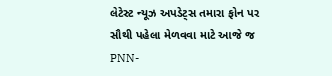લેટેસ્ટ ન્યૂઝ અપડેટ્સ તમારા ફોન પર સૌથી પહેલા મેળવવા માટે આજે જ PNN-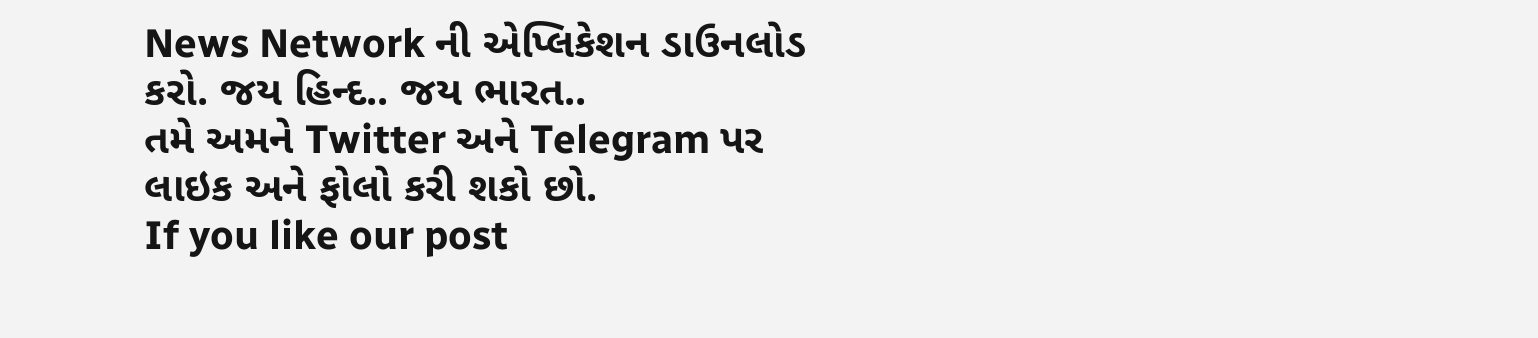News Network ની એપ્લિકેશન ડાઉનલોડ કરો. જય હિન્દ.. જય ભારત..
તમે અમને Twitter અને Telegram પર લાઇક અને ફોલો કરી શકો છો.
If you like our post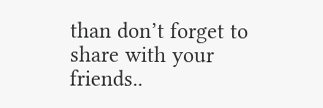than don’t forget to share with your friends..